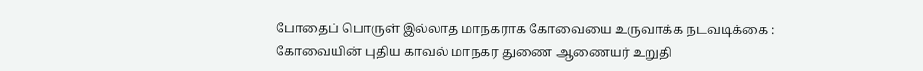போதைப் பொருள் இல்லாத மாநகராக கோவையை உருவாக்க நடவடிக்கை : கோவையின் புதிய காவல் மாநகர துணை ஆணையர் உறுதி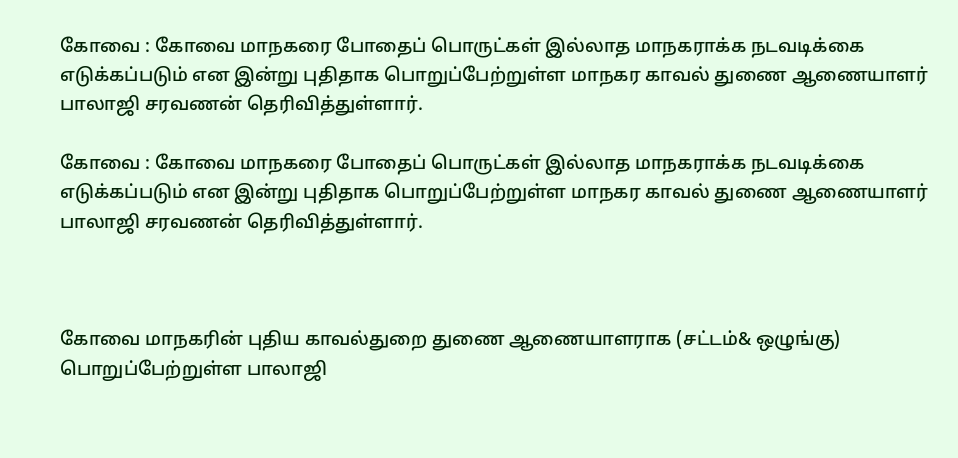கோவை : கோவை மாநகரை போதைப் பொருட்கள் இல்லாத மாநகராக்க நடவடிக்கை எடுக்கப்படும் என இன்று புதிதாக பொறுப்பேற்றுள்ள மாநகர காவல் துணை ஆணையாளர் பாலாஜி சரவணன் தெரிவித்துள்ளார்.

கோவை : கோவை மாநகரை போதைப் பொருட்கள் இல்லாத மாநகராக்க நடவடிக்கை எடுக்கப்படும் என இன்று புதிதாக பொறுப்பேற்றுள்ள மாநகர காவல் துணை ஆணையாளர் பாலாஜி சரவணன் தெரிவித்துள்ளார்.



கோவை மாநகரின் புதிய காவல்துறை துணை ஆணையாளராக (சட்டம்& ஒழுங்கு) பொறுப்பேற்றுள்ள பாலாஜி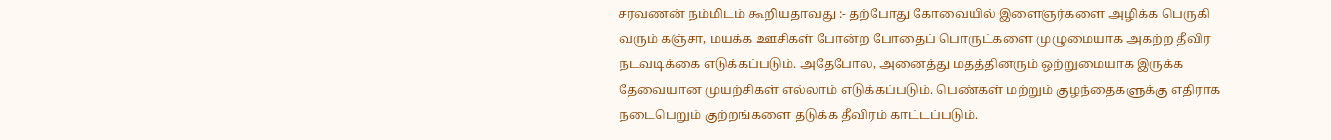சரவணன் நம்மிடம் கூறியதாவது :- தற்போது கோவையில் இளைஞர்களை அழிக்க பெருகி வரும் கஞ்சா, மயக்க ஊசிகள் போன்ற போதைப் பொருட்களை முழுமையாக அகற்ற தீவிர நடவடிக்கை எடுக்கப்படும். அதேபோல, அனைத்து மதத்தினரும் ஒற்றுமையாக இருக்க தேவையான முயற்சிகள் எல்லாம் எடுக்கப்படும். பெண்கள் மற்றும் குழந்தைகளுக்கு எதிராக நடைபெறும் குற்றங்களை தடுக்க தீவிரம் காட்டப்படும்.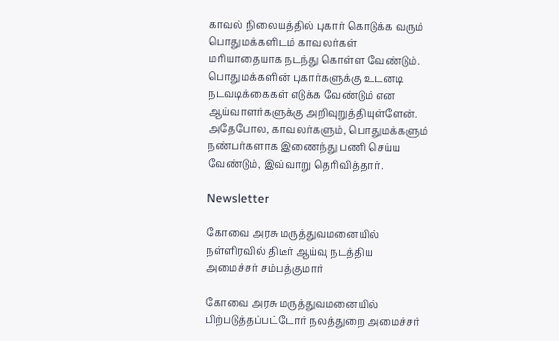காவல் நிலையத்தில் புகார் கொடுக்க வரும் பொதுமக்களிடம் காவலர்கள் மரியாதையாக நடந்து கொள்ள வேண்டும். பொதுமக்களின் புகார்களுக்கு உடனடி நடவடிக்கைகள் எடுக்க வேண்டும் என ஆய்வாளர்களுக்கு அறிவுறுத்தியுள்ளேன். அதேபோல, காவலர்களும், பொதுமக்களும் நண்பர்களாக இணைந்து பணி செய்ய வேண்டும், இவ்வாறு தெரிவித்தார்.

Newsletter

கோவை அரசு மருத்துவமனையில் நள்ளிரவில் திடீர் ஆய்வு நடத்திய அமைச்சர் சம்பத்குமார்

கோவை அரசு மருத்துவமனையில் பிற்படுத்தப்பட்டோர் நலத்துறை அமைச்சர்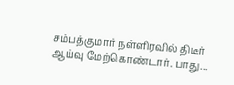சம்பத்குமார் நள்ளிரவில் திடீர் ஆய்வு மேற்கொண்டார். பாது...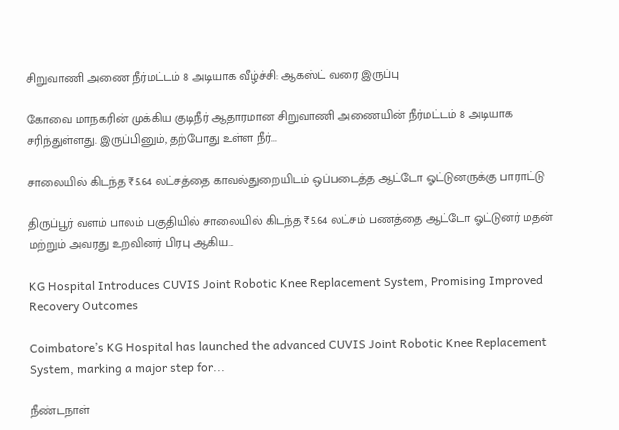சிறுவாணி அணை நீர்மட்டம் 8 அடியாக வீழ்ச்சி: ஆகஸ்ட் வரை இருப்பு

கோவை மாநகரின் முக்கிய குடிநீர் ஆதாரமான சிறுவாணி அணையின் நீர்மட்டம் 8 அடியாக சரிந்துள்ளது. இருப்பினும், தற்போது உள்ள நீர்...

சாலையில் கிடந்த ₹5.64 லட்சத்தை காவல்துறையிடம் ஒப்படைத்த ஆட்டோ ஓட்டுனருக்கு பாராட்டு

திருப்பூர் வளம் பாலம் பகுதியில் சாலையில் கிடந்த ₹5.64 லட்சம் பணத்தை ஆட்டோ ஓட்டுனர் மதன் மற்றும் அவரது உறவினர் பிரபு ஆகிய...

KG Hospital Introduces CUVIS Joint Robotic Knee Replacement System, Promising Improved Recovery Outcomes

Coimbatore’s KG Hospital has launched the advanced CUVIS Joint Robotic Knee Replacement System, marking a major step for...

நீண்டநாள்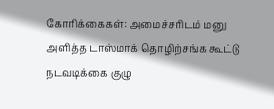கோரிக்கைகள்: அமைச்சரிடம் மனு அளித்த டாஸ்மாக் தொழிற்சங்க கூட்டு நடவடிக்கை குழு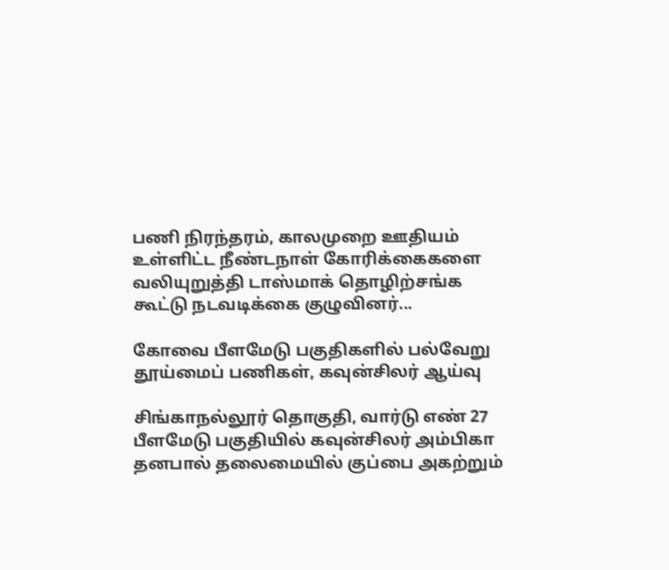பணி நிரந்தரம், காலமுறை ஊதியம் உள்ளிட்ட நீண்டநாள் கோரிக்கைகளை வலியுறுத்தி டாஸ்மாக் தொழிற்சங்க கூட்டு நடவடிக்கை குழுவினர்...

கோவை பீளமேடு பகுதிகளில் பல்வேறு தூய்மைப் பணிகள், கவுன்சிலர் ஆய்வு

சிங்காநல்லூர் தொகுதி, வார்டு எண் 27 பீளமேடு பகுதியில் கவுன்சிலர் அம்பிகா தனபால் தலைமையில் குப்பை அகற்றும்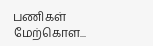பணிகள் மேற்கொள...